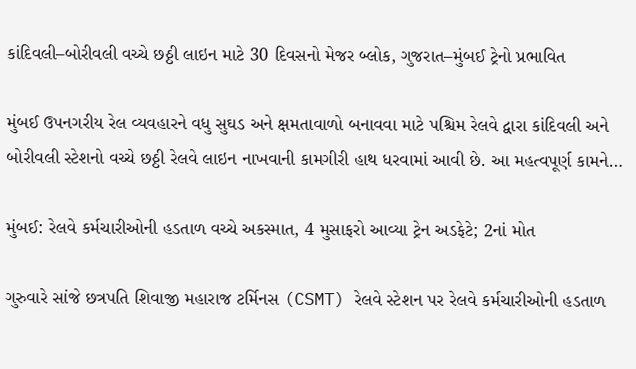કાંદિવલી–બોરીવલી વચ્ચે છઠ્ઠી લાઇન માટે 30 દિવસનો મેજર બ્લોક, ગુજરાત–મુંબઈ ટ્રેનો પ્રભાવિત

મુંબઈ ઉપનગરીય રેલ વ્યવહારને વધુ સુઘડ અને ક્ષમતાવાળો બનાવવા માટે પશ્ચિમ રેલવે દ્વારા કાંદિવલી અને બોરીવલી સ્ટેશનો વચ્ચે છઠ્ઠી રેલવે લાઇન નાખવાની કામગીરી હાથ ધરવામાં આવી છે. આ મહત્વપૂર્ણ કામને…

મુંબઈ: રેલવે કર્મચારીઓની હડતાળ વચ્ચે અકસ્માત, 4 મુસાફરો આવ્યા ટ્રેન અડફેટે; 2નાં મોત

ગુરુવારે સાંજે છત્રપતિ શિવાજી મહારાજ ટર્મિનસ (CSMT) રેલવે સ્ટેશન પર રેલવે કર્મચારીઓની હડતાળ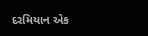દરમિયાન એક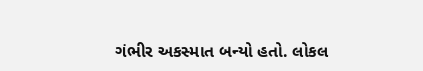ગંભીર અકસ્માત બન્યો હતો. લોકલ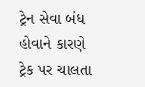ટ્રેન સેવા બંધ હોવાને કારણે ટ્રેક પર ચાલતા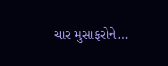ચાર મુસાફરોને…